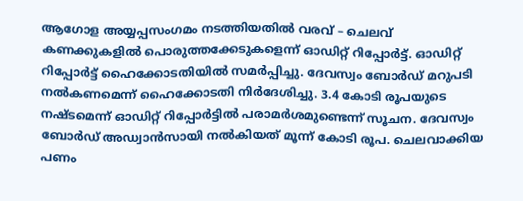ആഗോള അയ്യപ്പസംഗമം നടത്തിയതിൽ വരവ് – ചെലവ് കണക്കുകളിൽ പൊരുത്തക്കേടുകളെന്ന് ഓഡിറ്റ് റിപ്പോർട്ട്. ഓഡിറ്റ് റിപ്പോർട്ട് ഹൈക്കോടതിയിൽ സമർപ്പിച്ചു. ദേവസ്വം ബോർഡ് മറുപടി നൽകണമെന്ന് ഹൈക്കോടതി നിർദേശിച്ചു. 3.4 കോടി രൂപയുടെ നഷ്ടമെന്ന് ഓഡിറ്റ് റിപ്പോർട്ടിൽ പരാമർശമുണ്ടെന്ന് സൂചന. ദേവസ്വം ബോർഡ് അഡ്വാൻസായി നൽകിയത് മൂന്ന് കോടി രൂപ. ചെലവാക്കിയ പണം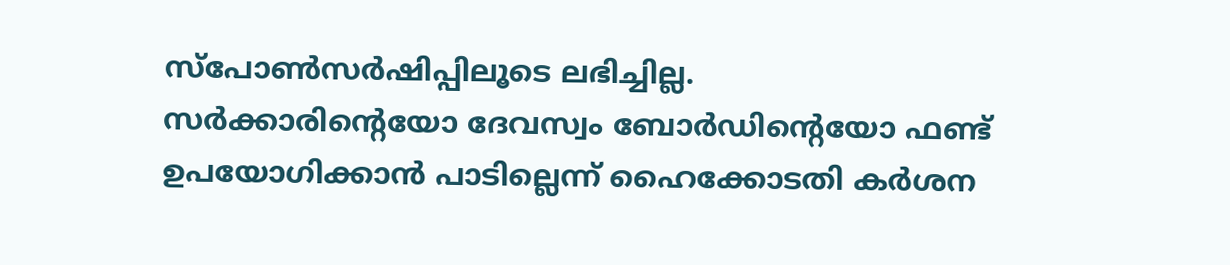സ്പോൺസർഷിപ്പിലൂടെ ലഭിച്ചില്ല.
സർക്കാരിന്റെയോ ദേവസ്വം ബോർഡിന്റെയോ ഫണ്ട് ഉപയോഗിക്കാൻ പാടില്ലെന്ന് ഹൈക്കോടതി കർശന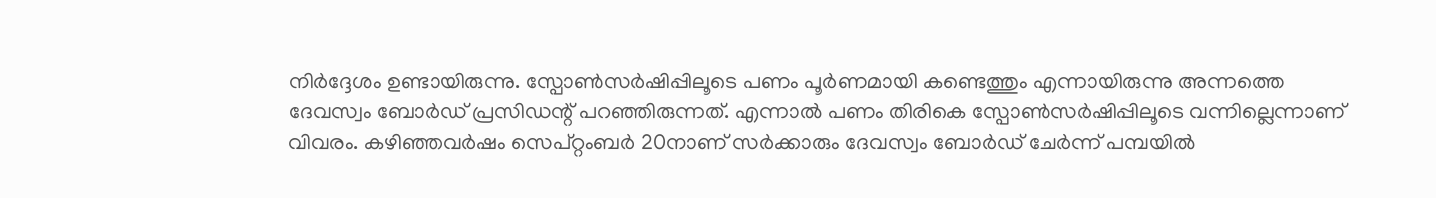നിർദ്ദേശം ഉണ്ടായിരുന്നു. സ്പോൺസർഷിപ്പിലൂടെ പണം പൂർണമായി കണ്ടെത്തും എന്നായിരുന്നു അന്നത്തെ ദേവസ്വം ബോർഡ് പ്രസിഡന്റ് പറഞ്ഞിരുന്നത്. എന്നാൽ പണം തിരികെ സ്പോൺസർഷിപ്പിലൂടെ വന്നില്ലെന്നാണ് വിവരം. കഴിഞ്ഞവർഷം സെപ്റ്റംബർ 20നാണ് സർക്കാരും ദേവസ്വം ബോർഡ് ചേർന്ന് പമ്പയിൽ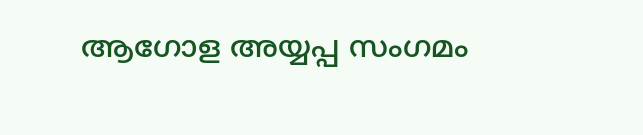ആഗോള അയ്യപ്പ സംഗമം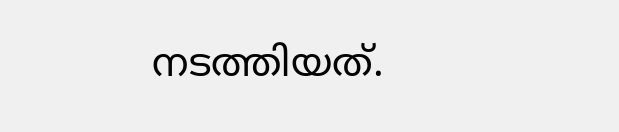നടത്തിയത്.